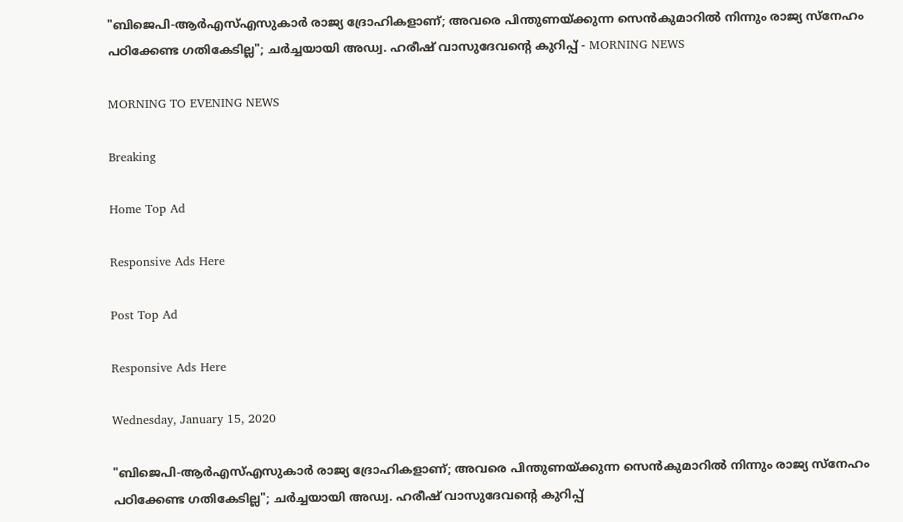"ബിജെപി-ആര്‍എസ്എസുകാര്‍ രാജ്യ ദ്രോഹികളാണ്; അവരെ പിന്തുണയ്ക്കുന്ന സെന്‍കുമാറില്‍ നിന്നും രാജ്യ സ്‌നേഹം പഠിക്കേണ്ട ഗതികേടില്ല"; ചര്‍ച്ചയായി അഡ്വ. ഹരീഷ് വാസുദേവന്റെ കുറിപ്പ് - MORNING NEWS

MORNING TO EVENING NEWS

Breaking

Home Top Ad

Responsive Ads Here

Post Top Ad

Responsive Ads Here

Wednesday, January 15, 2020

"ബിജെപി-ആര്‍എസ്എസുകാര്‍ രാജ്യ ദ്രോഹികളാണ്; അവരെ പിന്തുണയ്ക്കുന്ന സെന്‍കുമാറില്‍ നിന്നും രാജ്യ സ്‌നേഹം പഠിക്കേണ്ട ഗതികേടില്ല"; ചര്‍ച്ചയായി അഡ്വ. ഹരീഷ് വാസുദേവന്റെ കുറിപ്പ്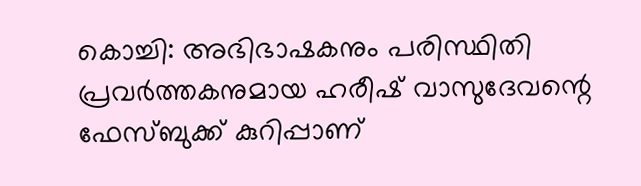കൊച്ചി: അഭിഭാഷകനും പരിസ്ഥിതി പ്രവര്‍ത്തകനുമായ ഹരീഷ് വാസുദേവന്റെ ഫേസ്ബുക്ക് കുറിപ്പാണ്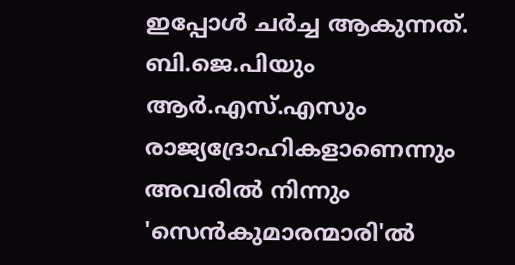ഇപ്പോള്‍ ചര്‍ച്ച ആകുന്നത്. ബി.ജെ.പിയും ആര്‍.എസ്.എസും രാജ്യദ്രോഹികളാണെന്നും അവരില്‍ നിന്നും 'സെന്‍കുമാരന്മാരി'ല്‍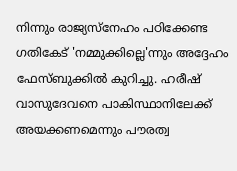നിന്നും രാജ്യസ്‌നേഹം പഠിക്കേണ്ട ഗതികേട് 'നമ്മുക്കില്ലെ'ന്നും അദ്ദേഹം ഫേസ്ബുക്കില്‍ കുറിച്ചു. ഹരീഷ് വാസുദേവനെ പാകിസ്ഥാനിലേക്ക് അയക്കണമെന്നും പൗരത്വ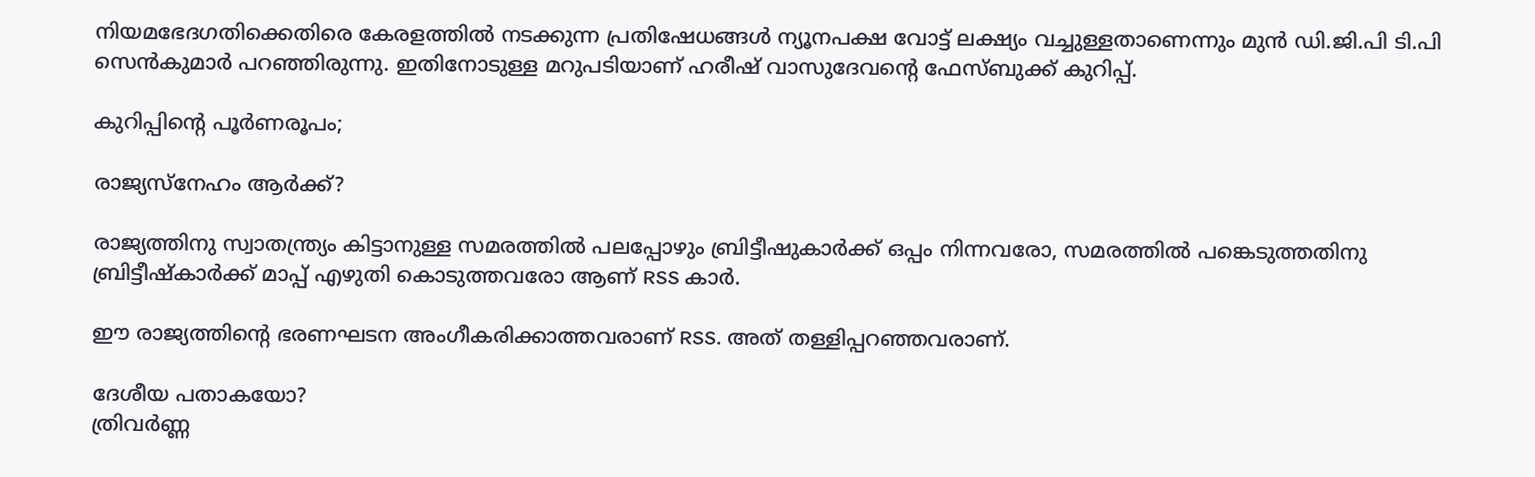നിയമഭേദഗതിക്കെതിരെ കേരളത്തില്‍ നടക്കുന്ന പ്രതിഷേധങ്ങള്‍ ന്യൂനപക്ഷ വോട്ട് ലക്ഷ്യം വച്ചുള്ളതാണെന്നും മുന്‍ ഡി.ജി.പി ടി.പി സെന്‍കുമാര്‍ പറഞ്ഞിരുന്നു. ഇതിനോടുള്ള മറുപടിയാണ് ഹരീഷ് വാസുദേവന്റെ ഫേസ്ബുക്ക് കുറിപ്പ്.

കുറിപ്പിന്റെ പൂര്‍ണരൂപം;

രാജ്യസ്‌നേഹം ആര്‍ക്ക്?

രാജ്യത്തിനു സ്വാതന്ത്ര്യം കിട്ടാനുള്ള സമരത്തില്‍ പലപ്പോഴും ബ്രിട്ടീഷുകാര്‍ക്ക് ഒപ്പം നിന്നവരോ, സമരത്തില്‍ പങ്കെടുത്തതിനു ബ്രിട്ടീഷ്‌കാര്‍ക്ക് മാപ്പ് എഴുതി കൊടുത്തവരോ ആണ് RSS കാര്‍.

ഈ രാജ്യത്തിന്റെ ഭരണഘടന അംഗീകരിക്കാത്തവരാണ് RSS. അത് തള്ളിപ്പറഞ്ഞവരാണ്.

ദേശീയ പതാകയോ?
ത്രിവര്‍ണ്ണ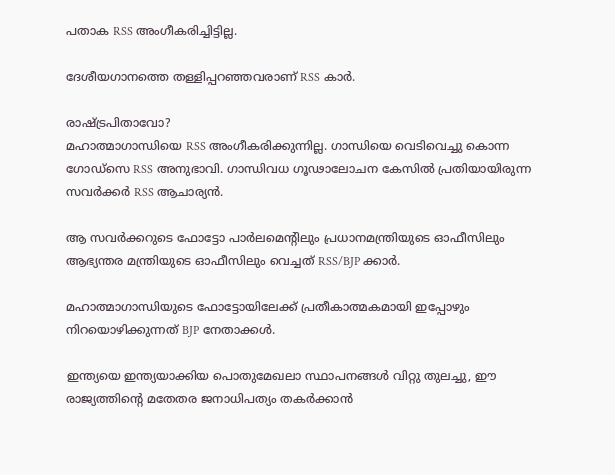പതാക RSS അംഗീകരിച്ചിട്ടില്ല.

ദേശീയഗാനത്തെ തള്ളിപ്പറഞ്ഞവരാണ് RSS കാര്‍.

രാഷ്ട്രപിതാവോ?
മഹാത്മാഗാന്ധിയെ RSS അംഗീകരിക്കുന്നില്ല. ഗാന്ധിയെ വെടിവെച്ചു കൊന്ന ഗോഡ്സെ RSS അനുഭാവി. ഗാന്ധിവധ ഗൂഢാലോചന കേസില്‍ പ്രതിയായിരുന്ന സവര്‍ക്കര്‍ RSS ആചാര്യന്‍.

ആ സവര്‍ക്കറുടെ ഫോട്ടോ പാര്‍ലമെന്റിലും പ്രധാനമന്ത്രിയുടെ ഓഫീസിലും ആഭ്യന്തര മന്ത്രിയുടെ ഓഫീസിലും വെച്ചത് RSS/BJP ക്കാര്‍.

മഹാത്മാഗാന്ധിയുടെ ഫോട്ടോയിലേക്ക് പ്രതീകാത്മകമായി ഇപ്പോഴും നിറയൊഴിക്കുന്നത് BJP നേതാക്കള്‍.

ഇന്ത്യയെ ഇന്ത്യയാക്കിയ പൊതുമേഖലാ സ്ഥാപനങ്ങള്‍ വിറ്റു തുലച്ചു, ഈ രാജ്യത്തിന്റെ മതേതര ജനാധിപത്യം തകര്‍ക്കാന്‍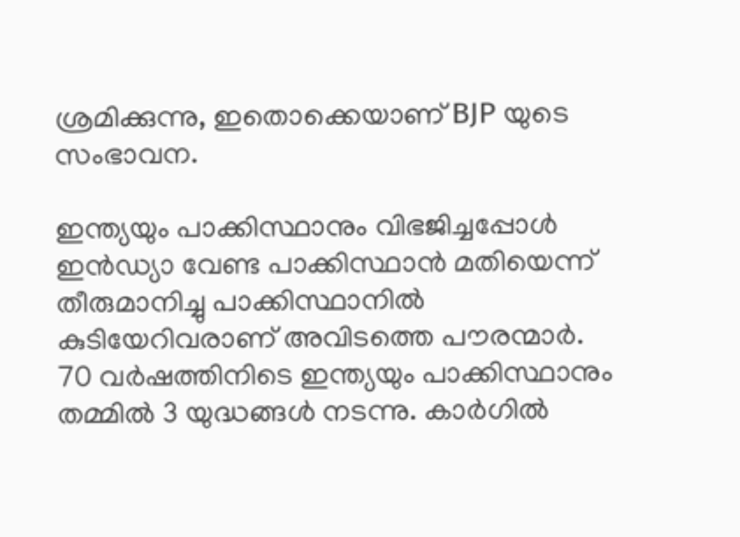ശ്രമിക്കുന്നു, ഇതൊക്കെയാണ് BJP യുടെ സംഭാവന.

ഇന്ത്യയും പാക്കിസ്ഥാനും വിഭജിച്ചപ്പോള്‍ ഇന്‍ഡ്യാ വേണ്ട പാക്കിസ്ഥാന്‍ മതിയെന്ന് തീരുമാനിച്ചു പാക്കിസ്ഥാനില്‍ കുടിയേറിവരാണ് അവിടത്തെ പൗരന്മാര്‍. 70 വര്‍ഷത്തിനിടെ ഇന്ത്യയും പാക്കിസ്ഥാനും തമ്മില്‍ 3 യുദ്ധങ്ങള്‍ നടന്നു. കാര്‍ഗില്‍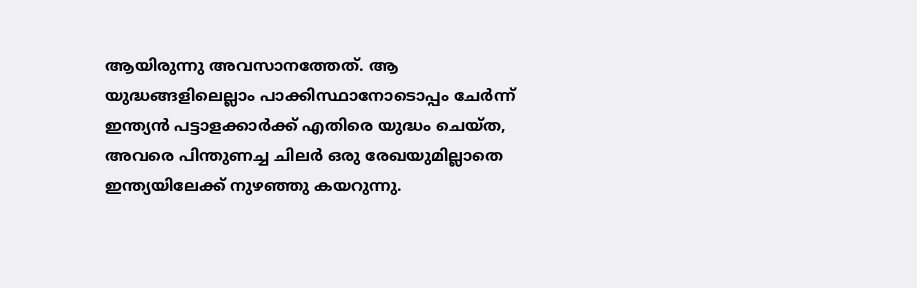ആയിരുന്നു അവസാനത്തേത്. ആ യുദ്ധങ്ങളിലെല്ലാം പാക്കിസ്ഥാനോടൊപ്പം ചേര്‍ന്ന് ഇന്ത്യന്‍ പട്ടാളക്കാര്‍ക്ക് എതിരെ യുദ്ധം ചെയ്ത, അവരെ പിന്തുണച്ച ചിലര്‍ ഒരു രേഖയുമില്ലാതെ ഇന്ത്യയിലേക്ക് നുഴഞ്ഞു കയറുന്നു.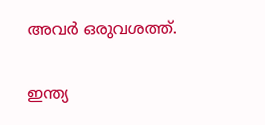അവര്‍ ഒരുവശത്ത്.

ഇന്ത്യ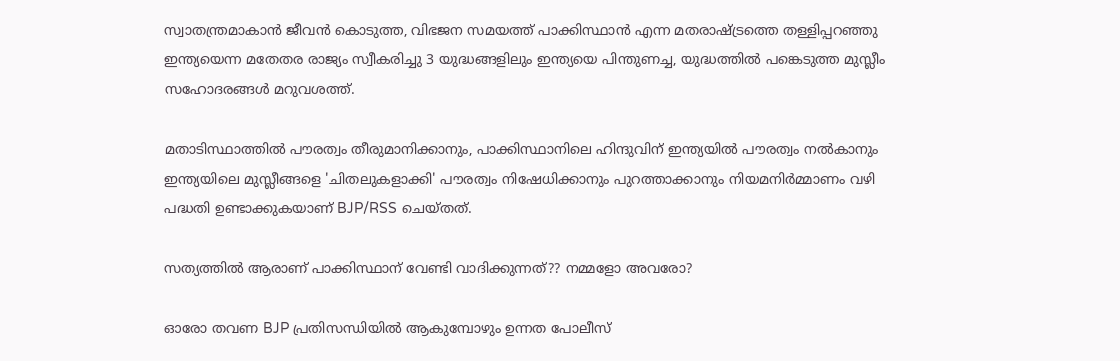സ്വാതന്ത്രമാകാന്‍ ജീവന്‍ കൊടുത്ത, വിഭജന സമയത്ത് പാക്കിസ്ഥാന്‍ എന്ന മതരാഷ്ട്രത്തെ തള്ളിപ്പറഞ്ഞു ഇന്ത്യയെന്ന മതേതര രാജ്യം സ്വീകരിച്ചു 3 യുദ്ധങ്ങളിലും ഇന്ത്യയെ പിന്തുണച്ച, യുദ്ധത്തില്‍ പങ്കെടുത്ത മുസ്ലീം സഹോദരങ്ങള്‍ മറുവശത്ത്.

മതാടിസ്ഥാത്തില്‍ പൗരത്വം തീരുമാനിക്കാനും, പാക്കിസ്ഥാനിലെ ഹിന്ദുവിന് ഇന്ത്യയില്‍ പൗരത്വം നല്‍കാനും ഇന്ത്യയിലെ മുസ്ലീങ്ങളെ 'ചിതലുകളാക്കി' പൗരത്വം നിഷേധിക്കാനും പുറത്താക്കാനും നിയമനിര്‍മ്മാണം വഴി പദ്ധതി ഉണ്ടാക്കുകയാണ് BJP/RSS ചെയ്തത്.

സത്യത്തില്‍ ആരാണ് പാക്കിസ്ഥാന് വേണ്ടി വാദിക്കുന്നത്?? നമ്മളോ അവരോ?

ഓരോ തവണ BJP പ്രതിസന്ധിയില്‍ ആകുമ്പോഴും ഉന്നത പോലീസ്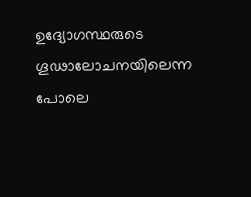ഉദ്യോഗസ്ഥരുടെ ഗൂഢാലോചനയിലെന്ന പോലെ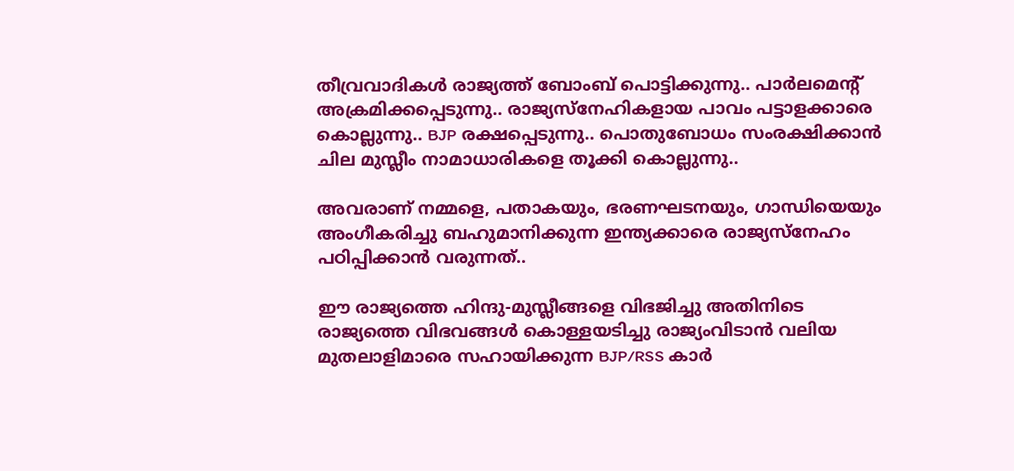തീവ്രവാദികള്‍ രാജ്യത്ത് ബോംബ് പൊട്ടിക്കുന്നു.. പാര്‍ലമെന്റ് അക്രമിക്കപ്പെടുന്നു.. രാജ്യസ്‌നേഹികളായ പാവം പട്ടാളക്കാരെ കൊല്ലുന്നു.. BJP രക്ഷപ്പെടുന്നു.. പൊതുബോധം സംരക്ഷിക്കാന്‍ ചില മുസ്ലീം നാമാധാരികളെ തൂക്കി കൊല്ലുന്നു..

അവരാണ് നമ്മളെ, പതാകയും, ഭരണഘടനയും, ഗാന്ധിയെയും അംഗീകരിച്ചു ബഹുമാനിക്കുന്ന ഇന്ത്യക്കാരെ രാജ്യസ്‌നേഹം പഠിപ്പിക്കാന്‍ വരുന്നത്..

ഈ രാജ്യത്തെ ഹിന്ദു-മുസ്ലീങ്ങളെ വിഭജിച്ചു അതിനിടെ രാജ്യത്തെ വിഭവങ്ങള്‍ കൊള്ളയടിച്ചു രാജ്യംവിടാന്‍ വലിയ മുതലാളിമാരെ സഹായിക്കുന്ന BJP/RSS കാര്‍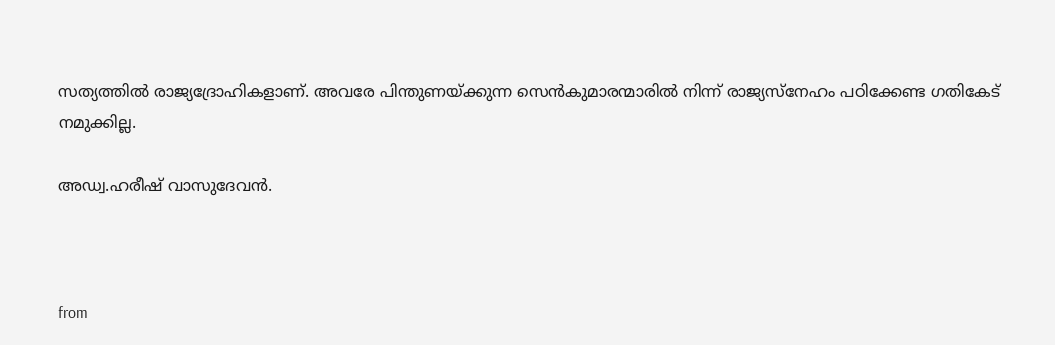സത്യത്തില്‍ രാജ്യദ്രോഹികളാണ്. അവരേ പിന്തുണയ്ക്കുന്ന സെന്‍കുമാരന്മാരില്‍ നിന്ന് രാജ്യസ്‌നേഹം പഠിക്കേണ്ട ഗതികേട് നമുക്കില്ല.

അഡ്വ.ഹരീഷ് വാസുദേവന്‍.



from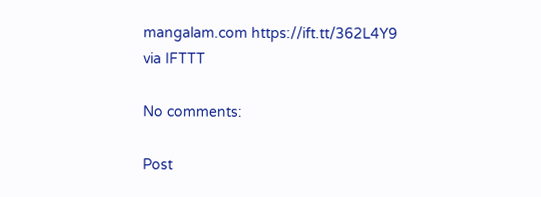mangalam.com https://ift.tt/362L4Y9
via IFTTT

No comments:

Post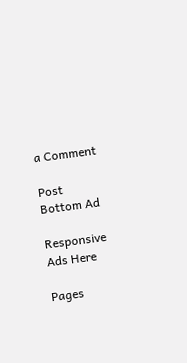a Comment

Post Bottom Ad

Responsive Ads Here

Pages